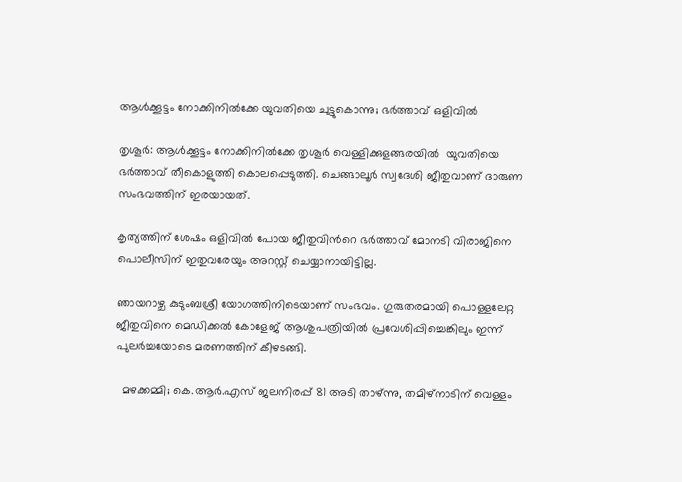ആള്‍ക്കൂട്ടം നോക്കിനില്‍ക്കേ യുവതിയെ ചുട്ടുകൊന്നു; ഭര്‍ത്താവ് ഒളിവില്‍

തൃശൂർ: ആള്‍ക്കൂട്ടം നോക്കിനില്‍ക്കേ തൃശൂര്‍ വെള്ളിക്കുളങ്ങരയില്‍  യുവതിയെ ഭര്‍ത്താവ് തീകൊളുത്തി കൊലപ്പെടുത്തി. ചെങ്ങാലൂർ സ്വദേശി ജീതുവാണ് ദാരുണ സംഭവത്തിന്‌ ഇരയായത്.

കൃത്യത്തിന് ശേഷം ഒളിവില്‍ പോയ ജീതുവിന്‍റെ ഭര്‍ത്താവ് മോനടി വിരാജിനെ പൊലീസിന് ഇതുവരേയും അറസ്റ്റ് ചെയ്യാനായിട്ടില്ല.

ഞായറാഴ്ച കുടുംബശ്രീ യോഗത്തിനിടെയാണ് സംഭവം. ഗുരുതരമായി പൊള്ളലേറ്റ ജീതുവിനെ മെഡിക്കല്‍ കോളേജ് ആശുപത്രിയിൽ പ്രവേശിപ്പിച്ചെങ്കിലും ഇന്ന് പുലർച്ചയോടെ മരണത്തിന് കീഴടങ്ങി.

  മഴക്കമ്മി; കെ.ആർ.എസ് ജലനിരപ്പ് 81 അടി താഴ്ന്നു, തമിഴ്‌നാടിന് വെള്ളം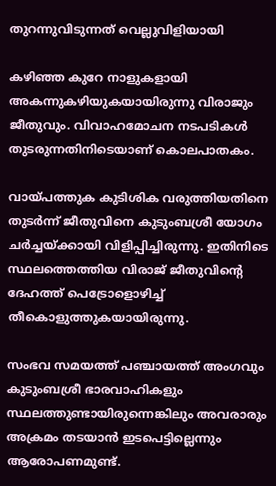തുറന്നുവിടുന്നത് വെല്ലുവിളിയായി

കഴിഞ്ഞ കുറേ നാളുകളായി അകന്നുകഴിയുകയായിരുന്നു വിരാജും ജീതുവും. വിവാഹമോചന നടപടികള്‍ തുടരുന്നതിനിടെയാണ് കൊലപാതകം.

വായ്പത്തുക കുടിശിക വരുത്തിയതിനെ തുടർന്ന് ജീതുവിനെ കുടുംബശ്രീ യോഗം ചർച്ചയ്ക്കായി വിളിപ്പിച്ചിരുന്നു. ഇതിനിടെ സ്ഥലത്തെത്തിയ വിരാജ് ജീതുവിന്‍റെ ദേഹത്ത് പെട്രോളൊഴിച്ച് തീകൊളുത്തുകയായിരുന്നു.

സംഭവ സമയത്ത് പഞ്ചായത്ത് അംഗവും കുടുംബശ്രീ ഭാരവാഹികളും സ്ഥലത്തുണ്ടായിരുന്നെങ്കിലും അവരാരും അക്രമം തടയാൻ ഇടപെട്ടില്ലെന്നും ആരോപണമുണ്ട്.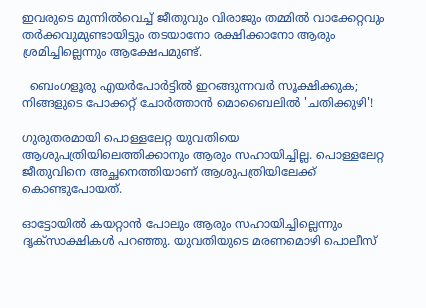ഇവരുടെ മുന്നില്‍വെച്ച്‌ ജീതുവും വിരാജും തമ്മിൽ വാക്കേറ്റവും തർക്കവുമുണ്ടായിട്ടും തടയാനോ രക്ഷിക്കാനോ ആരും ശ്രമിച്ചില്ലെന്നും ആക്ഷേപമുണ്ട്.

  ബെംഗളൂരു എയർപോർട്ടിൽ ഇറങ്ങുന്നവർ സൂക്ഷിക്കുക; നിങ്ങളുടെ പോക്കറ്റ് ചോർത്താൻ മൊബൈലിൽ 'ചതിക്കുഴി'!

ഗുരുതരമായി പൊള്ളലേറ്റ യുവതിയെ ആശുപത്രിയിലെത്തിക്കാനും ആരും സഹായിച്ചില്ല. പൊള്ളലേറ്റ ജീതുവിനെ അച്ഛനെത്തിയാണ് ആശുപത്രിയിലേക്ക് കൊണ്ടുപോയത്.

ഓട്ടോയില്‍ കയറ്റാന്‍ പോലും ആരും സഹായിച്ചില്ലെന്നും ദൃക്സാക്ഷികള്‍ പറഞ്ഞു. യുവതിയുടെ മരണ‌മൊഴി പൊലീസ്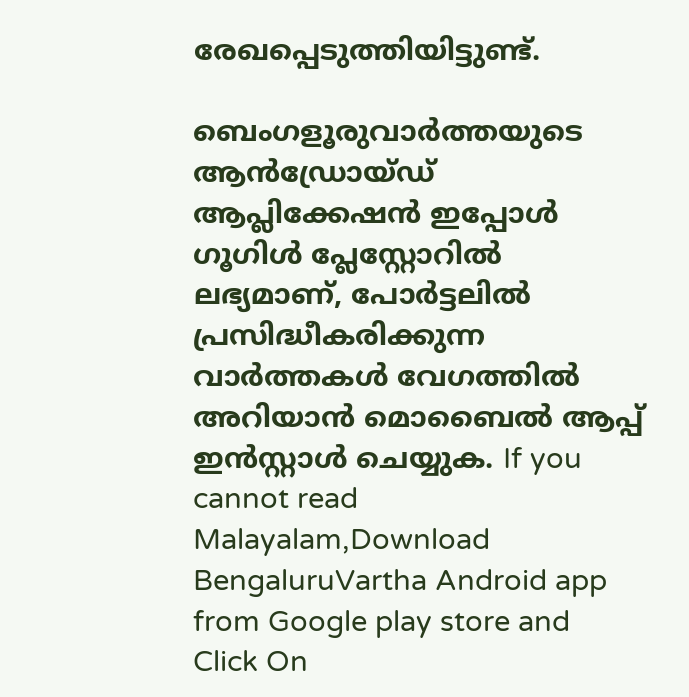രേഖപ്പെടുത്തിയിട്ടുണ്ട്.

ബെംഗളൂരുവാർത്തയുടെ ആൻഡ്രോയ്ഡ് ആപ്ലിക്കേഷൻ ഇപ്പോൾ ഗൂഗിൾ പ്ലേസ്റ്റോറിൽ ലഭ്യമാണ്, പോർട്ടലിൽ പ്രസിദ്ധീകരിക്കുന്ന വാർത്തകൾ വേഗത്തിൽ അറിയാൻ മൊബൈൽ ആപ്പ് ഇൻസ്റ്റാൾ ചെയ്യുക. If you cannot read Malayalam,Download BengaluruVartha Android app from Google play store and Click On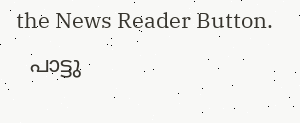the News Reader Button.
  പാട്ടു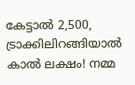കേട്ടാൽ 2,500, ട്രാക്കിലിറങ്ങിയാൽ കാൽ ലക്ഷം! നമ്മ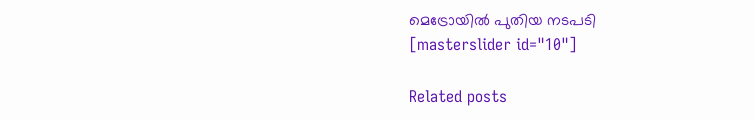മെട്രോയിൽ പുതിയ നടപടി
[masterslider id="10"]

Related posts